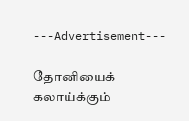---Advertisement---

தோனியைக் கலாய்க்கும்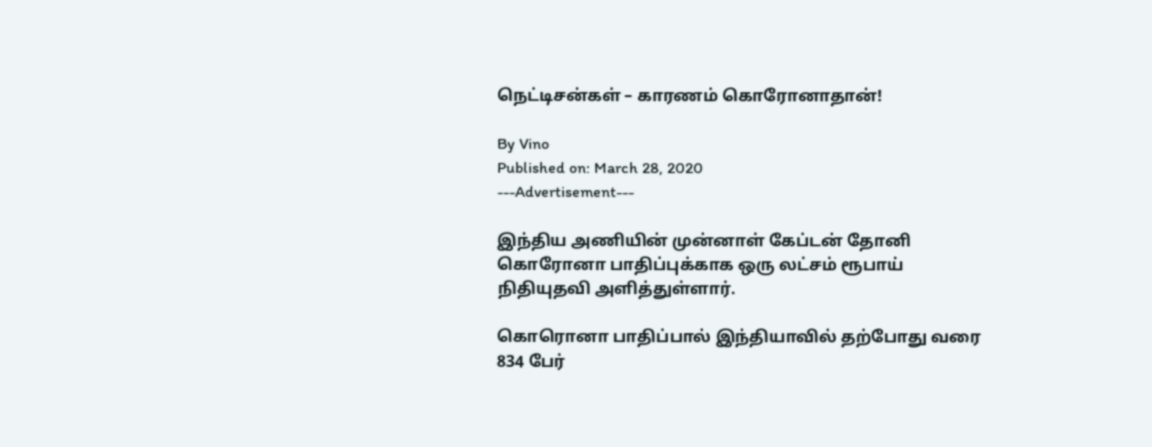நெட்டிசன்கள் – காரணம் கொரோனாதான்!

By Vino
Published on: March 28, 2020
---Advertisement---

இந்திய அணியின் முன்னாள் கேப்டன் தோனி கொரோனா பாதிப்புக்காக ஒரு லட்சம் ரூபாய் நிதியுதவி அளித்துள்ளார்.

கொரொனா பாதிப்பால் இந்தியாவில் தற்போது வரை 834 பேர்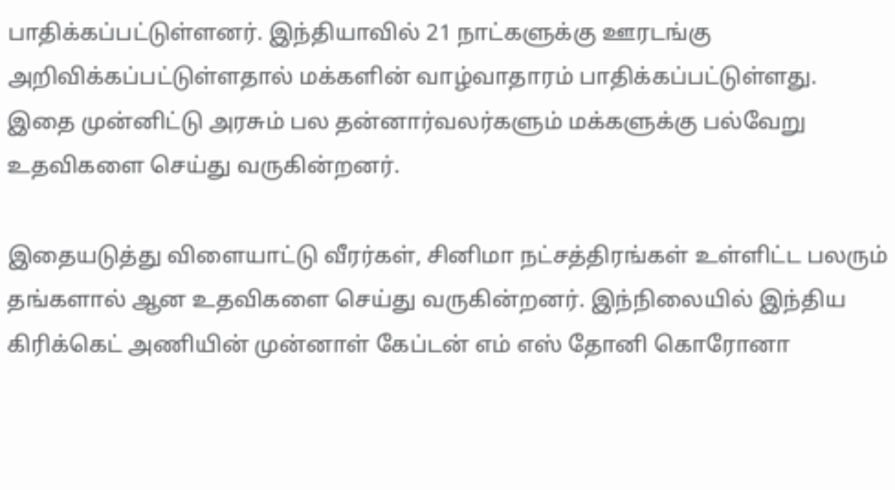பாதிக்கப்பட்டுள்ளனர். இந்தியாவில் 21 நாட்களுக்கு ஊரடங்கு அறிவிக்கப்பட்டுள்ளதால் மக்களின் வாழ்வாதாரம் பாதிக்கப்பட்டுள்ளது. இதை முன்னிட்டு அரசும் பல தன்னார்வலர்களும் மக்களுக்கு பல்வேறு உதவிகளை செய்து வருகின்றனர்.

இதையடுத்து விளையாட்டு வீரர்கள், சினிமா நட்சத்திரங்கள் உள்ளிட்ட பலரும் தங்களால் ஆன உதவிகளை செய்து வருகின்றனர். இந்நிலையில் இந்திய கிரிக்கெட் அணியின் முன்னாள் கேப்டன் எம் எஸ் தோனி கொரோனா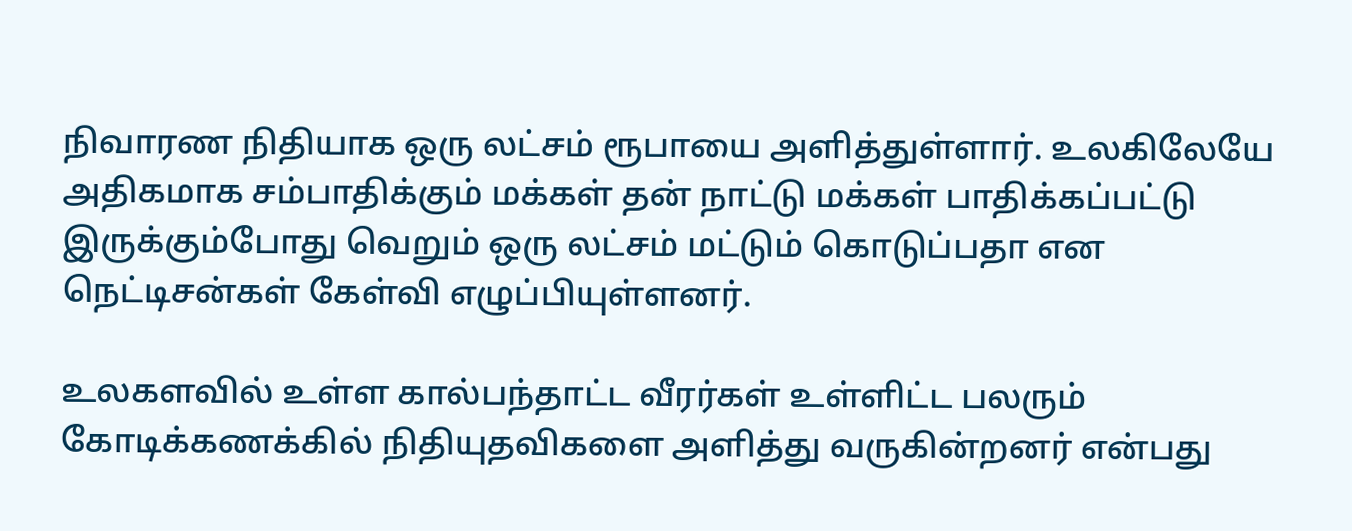நிவாரண நிதியாக ஒரு லட்சம் ரூபாயை அளித்துள்ளார். உலகிலேயே அதிகமாக சம்பாதிக்கும் மக்கள் தன் நாட்டு மக்கள் பாதிக்கப்பட்டு இருக்கும்போது வெறும் ஒரு லட்சம் மட்டும் கொடுப்பதா என நெட்டிசன்கள் கேள்வி எழுப்பியுள்ளனர்.

உலகளவில் உள்ள கால்பந்தாட்ட வீரர்கள் உள்ளிட்ட பலரும் கோடிக்கணக்கில் நிதியுதவிகளை அளித்து வருகின்றனர் என்பது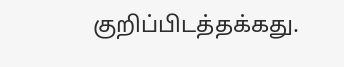குறிப்பிடத்தக்கது.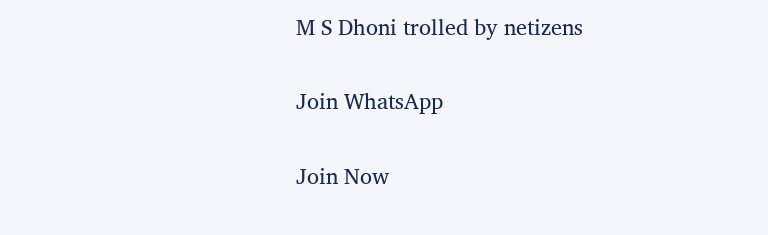M S Dhoni trolled by netizens

Join WhatsApp

Join Now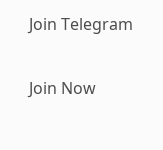Join Telegram

Join Now